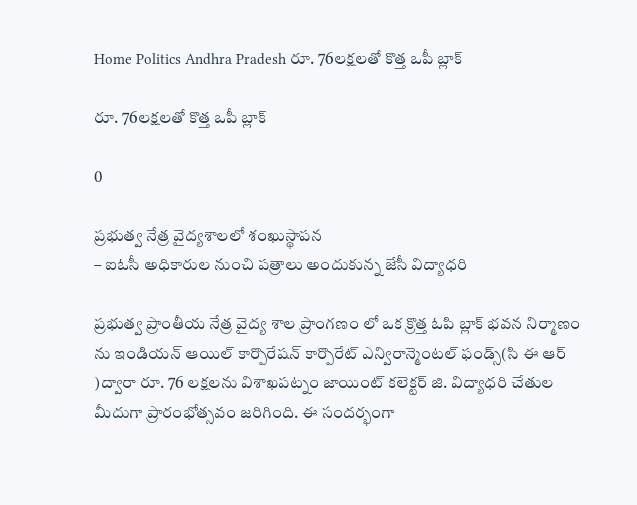Home Politics Andhra Pradesh రూ. 76లక్షలతో కొత్త ఒపీ బ్లాక్

రూ. 76లక్షలతో కొత్త ఒపీ బ్లాక్

0

ప్రభుత్వ నేత్ర వైద్యశాలలో శంఖుస్థాపన
– ఐఓసీ అధికారుల నుంచి పత్రాలు అందుకున్న జేసీ విద్యాధరి

ప్రభుత్వ ప్రాంతీయ నేత్ర వైద్య శాల ప్రాంగణం లో ఒక క్రొత్త ఓపి బ్లాక్ భవన నిర్మాణం ను ఇండియన్ ఆయిల్ కార్పొరేషన్ కార్పొరేట్ ఎన్విరాన్మెంటల్ ఫండ్స్(సి ఈ ఆర్ )ద్వారా రూ. 76 లక్షలను విశాఖపట్నం జాయింట్ కలెక్టర్ జి. విద్యాధరి చేతుల మీదుగా ప్రారంభోత్సవం జరిగింది. ఈ సందర్భంగా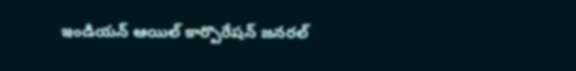ఇండియన్ ఆయిల్ కార్పొరేషన్ జనరల్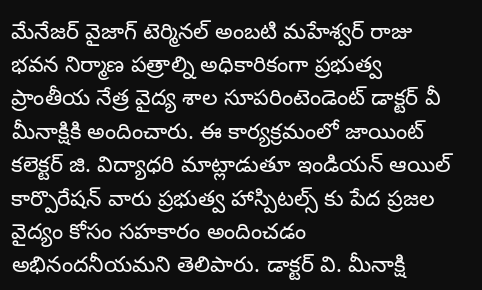మేనేజర్ వైజాగ్ టెర్మినల్ అంబటి మహేశ్వర్ రాజు భవన నిర్మాణ పత్రాల్ని అధికారికంగా ప్రభుత్వ ప్రాంతీయ నేత్ర వైద్య శాల సూపరింటెండెంట్ డాక్టర్ వీ మీనాక్షికి అందించారు. ఈ కార్యక్రమంలో జాయింట్ కలెక్టర్ జి. విద్యాధరి మాట్లాడుతూ ఇండియన్ ఆయిల్ కార్పొరేషన్ వారు ప్రభుత్వ హాస్పిటల్స్ కు పేద ప్రజల వైద్యం కోసం సహకారం అందించడం అభినందనీయమని తెలిపారు. డాక్టర్ వి. మీనాక్షి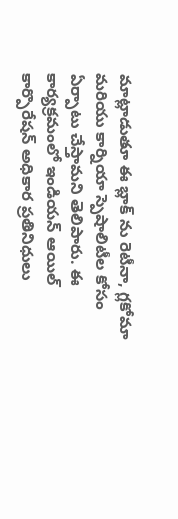మాట్లాడుతూ ఈ బ్లాక్ ను రెటీనా, గ్లకోమా మరియు కార్నియా స్పెషాలిటీల కోసం ఏర్పాటు చేస్తామని తెలిపారు. ఈ కార్యక్రమంలో ఇండియన్ ఆయిల్ కార్పొరేషన్ అధికార ప్రతినిధులు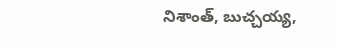నిశాంత్, బుచ్చయ్య,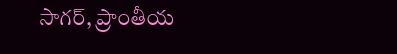సాగర్, ప్రాంతీయ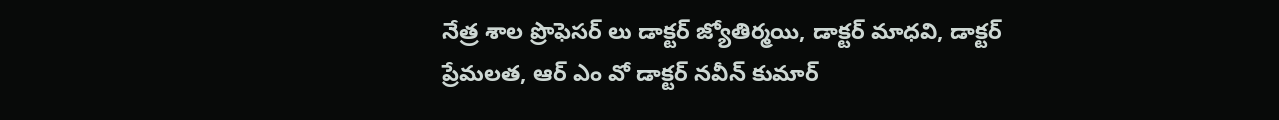నేత్ర శాల ప్రొఫెసర్ లు డాక్టర్ జ్యోతిర్మయి, డాక్టర్ మాధవి, డాక్టర్ ప్రేమలత, ఆర్ ఎం వో డాక్టర్ నవీన్ కుమార్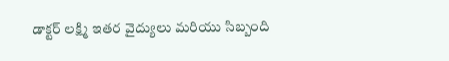డాక్టర్ లక్ష్మి ఇతర వైద్యులు మరియు సిబ్బంది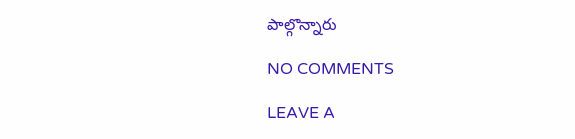పాల్గొన్నారు

NO COMMENTS

LEAVE A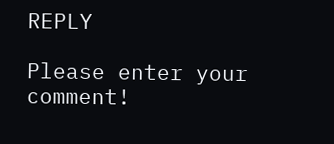REPLY

Please enter your comment!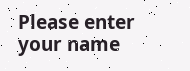Please enter your name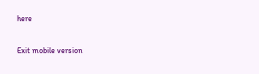here

Exit mobile version